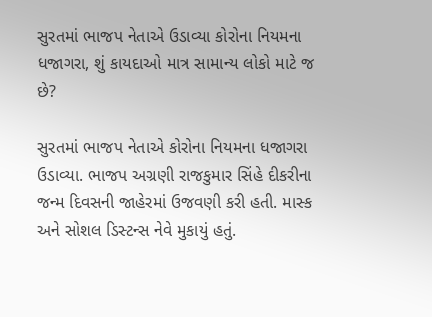સુરતમાં ભાજપ નેતાએ ઉડાવ્યા કોરોના નિયમના ધજાગરા, શું કાયદાઓ માત્ર સામાન્ય લોકો માટે જ છે?

સુરતમાં ભાજપ નેતાએ કોરોના નિયમના ધજાગરા ઉડાવ્યા. ભાજપ અગ્રણી રાજકુમાર સિંહે દીકરીના જન્મ દિવસની જાહેરમાં ઉજવણી કરી હતી. માસ્ક અને સોશલ ડિસ્ટન્સ નેવે મુકાયું હતું.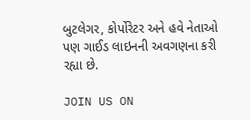બુટલેગર, કોર્પોરેટર અને હવે નેતાઓ પણ ગાઈડ લાઇનની અવગણના કરી રહ્યા છે.

JOIN US ON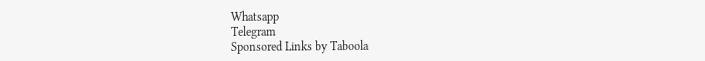Whatsapp
Telegram
Sponsored Links by Taboola